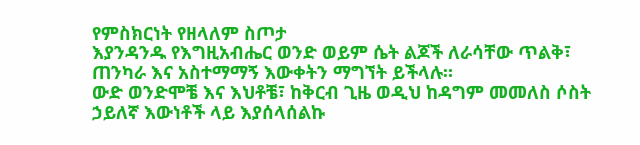የምስክርነት የዘላለም ስጦታ
እያንዳንዱ የእግዚአብሔር ወንድ ወይም ሴት ልጆች ለራሳቸው ጥልቅ፣ ጠንካራ እና አስተማማኝ እውቀትን ማግኘት ይችላሉ።
ውድ ወንድሞቼ እና እህቶቼ፣ ከቅርብ ጊዜ ወዲህ ከዳግም መመለስ ሶስት ኃይለኛ እውነቶች ላይ እያሰላሰልኩ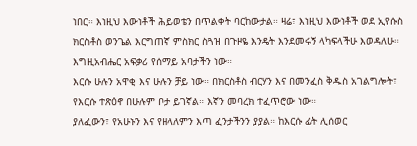ነበር። እነዚህ እውነቶች ሕይወቴን በጥልቀት ባርከውታል። ዛሬ፣ እነዚህ እውነቶች ወደ ኢየሱስ ክርስቶስ ወንጌል እርግጠኛ ምስክር ስጓዝ በጉዞዬ እንዴት እንደመሩኝ ላካፍላችሁ እወዳለሁ።
እግዚአብሔር አፍቃሪ የሰማይ አባታችን ነው።
እርሱ ሁሉን አዋቂ እና ሁሉን ቻይ ነው። በክርስቶስ ብርሃን እና በመንፈስ ቅዱስ አገልግሎት፣ የእርሱ ተጽዕኖ በሁሉም ቦታ ይገኛል። እኛን መባረክ ተፈጥሮው ነው።
ያለፈውን፣ የአሁኑን እና የዘላለምን እጣ ፈንታችንን ያያል። ከእርሱ ፊት ሊሰወር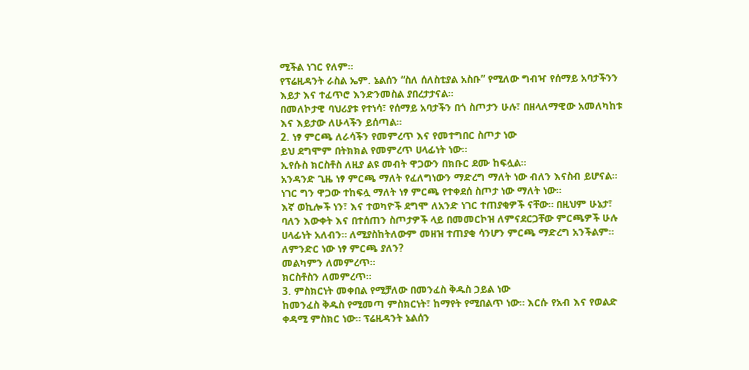ሚችል ነገር የለም።
የፕሬዚዳንት ራስል ኤም. ኔልሰን “ስለ ሰለስቲያል አስቡ” የሚለው ግብዣ የሰማይ አባታችንን እይታ እና ተፈጥሮ እንድንመስል ያበረታታናል።
በመለኮታዊ ባህሪያቱ የተነሳ፣ የሰማይ አባታችን በጎ ስጦታን ሁሉ፣ በዘላለማዊው አመለካከቱ እና እይታው ለሁላችን ይሰጣል።
2. ነፃ ምርጫ ለራሳችን የመምረጥ እና የመተግበር ስጦታ ነው
ይህ ደግሞም በትክክል የመምረጥ ሀላፊነት ነው፡፡
ኢየሱስ ክርስቶስ ለዚያ ልዩ መብት ዋጋውን በክቡር ደሙ ከፍሏል።
አንዳንድ ጊዜ ነፃ ምርጫ ማለት የፈለግነውን ማድረግ ማለት ነው ብለን እናስብ ይሆናል። ነገር ግን ዋጋው ተከፍሏ ማለት ነፃ ምርጫ የተቀደሰ ስጦታ ነው ማለት ነው።
እኛ ወኪሎች ነን፣ እና ተወካዮች ደግሞ ለአንድ ነገር ተጠያቂዎች ናቸው። በዚህም ሁኔታ፣ ባለን እውቀት እና በተሰጠን ስጦታዎች ላይ በመመርኮዝ ለምናደርጋቸው ምርጫዎች ሁሉ ሀላፊነት አለብን። ለሚያስከትለውም መዘዝ ተጠያቂ ሳንሆን ምርጫ ማድረግ አንችልም።
ለምንድር ነው ነፃ ምርጫ ያለን?
መልካምን ለመምረጥ።
ክርስቶስን ለመምረጥ።
3. ምስክርነት መቀበል የሚቻለው በመንፈስ ቅዱስ ኃይል ነው
ከመንፈስ ቅዱስ የሚመጣ ምስክርነት፣ ከማየት የሚበልጥ ነው። እርሱ የአብ እና የወልድ ቀዳሚ ምስክር ነው። ፕሬዚዳንት ኔልሰን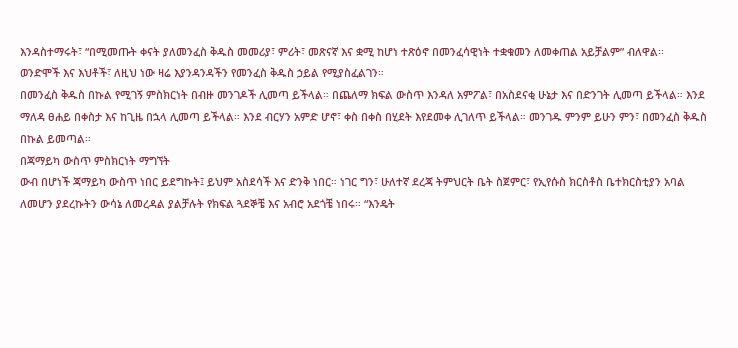እንዳስተማሩት፣ “በሚመጡት ቀናት ያለመንፈስ ቅዱስ መመሪያ፣ ምሪት፣ መጽናኛ እና ቋሚ ከሆነ ተጽዕኖ በመንፈሳዊነት ተቋቁመን ለመቀጠል አይቻልም” ብለዋል፡፡
ወንድሞች እና እህቶች፣ ለዚህ ነው ዛሬ እያንዳንዳችን የመንፈስ ቅዱስ ኃይል የሚያስፈልገን።
በመንፈስ ቅዱስ በኩል የሚገኝ ምስክርነት በብዙ መንገዶች ሊመጣ ይችላል። በጨለማ ክፍል ውስጥ እንዳለ አምፖል፣ በአስደናቂ ሁኔታ እና በድንገት ሊመጣ ይችላል። እንደ ማለዳ ፀሐይ በቀስታ እና ከጊዜ በኋላ ሊመጣ ይችላል። እንደ ብርሃን አምድ ሆኖ፣ ቀስ በቀስ በሂደት እየደመቀ ሊገለጥ ይችላል። መንገዱ ምንም ይሁን ምን፣ በመንፈስ ቅዱስ በኩል ይመጣል።
በጃማይካ ውስጥ ምስክርነት ማግኘት
ውብ በሆነች ጃማይካ ውስጥ ነበር ይደግኩት፤ ይህም አስደሳች እና ድንቅ ነበር። ነገር ግን፣ ሁለተኛ ደረጃ ትምህርት ቤት ስጀምር፣ የኢየሱስ ክርስቶስ ቤተክርስቲያን አባል ለመሆን ያደረኩትን ውሳኔ ለመረዳል ያልቻሉት የክፍል ጓደኞቼ እና አብሮ አደጎቼ ነበሩ። “እንዴት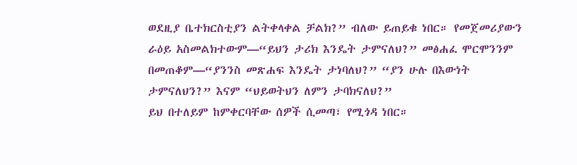ወደዚያ ቤተክርስቲያን ልትቀላቀል ቻልክ?” ብለው ይጠይቁ ነበር። የመጀመሪያውን ራዕይ አስመልክተውም—“ይህን ታሪክ እንዴት ታምናለህ?” መፅሐፈ ሞርሞንንም በመጠቆም—“ያንንስ መጽሐፍ እንዴት ታነባለህ?” “ያን ሁሉ በእውነት ታምናለህን?” እናም “ህይወትህን ለምን ታባክናለህ?”
ይህ በተለይም ከምቀርባቸው ሰዎች ሲመጣ፣ የሚጎዳ ነበር።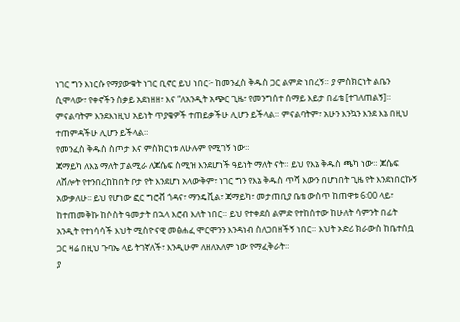ነገር ግን እነርሱ የማያውቁት ነገር ቢኖር ይህ ነበር፦ ከመንፈስ ቅዱስ ጋር ልምድ ነበረኝ። ያ ምስክርነት ልቤን ሲሞላው፣ የቀኖችን ስቃይ አደነዘዘ፣ እና “ለአንዲት አጭር ጊዜ፣ የመንግሰተ ሰማይ እይታ በፊቴ [ተገለጠልኝ]።
ምናልባትም እንደእነዚህ አይነት ጥያቄዎች ተጠይቃችሁ ሊሆን ይችላል። ምናልባትም፣ አሁን እንኳን እንደ እኔ በዚህ ተጠምዳችሁ ሊሆን ይችላል።
የመንፈስ ቅዱስ ስጦታ እና ምስክርነቱ ለሁሉም የሚገኝ ነው።
ጃማይካ ለእኔ ማለት ፓልሚራ ለጆሴፍ ስሚዝ እንደሆነች ዓይነት ማለት ናት። ይህ የእኔ ቅዱስ ጫካ ነው። ጆሴፍ ለሸሎት የተንበረከከበት ቦታ የት እንደሆነ አላውቅም፣ ነገር ግን የእኔ ቅዱስ ጥሻ እውን በሆነበት ጊዜ የት እንደነበርኩኝ አውቃለሁ፡፡ ይህ የሆነው ፎር ግሮቭ ጎዳና፣ ማንዴቪል፣ ጃማይካ፣ መታጠቢያ ቤቴ ውስጥ ከጠዋቱ 6፡00 ላይ፣ ከተጠመቅኩ ከሶስት ዓመታት በኋላ እሮብ እለት ነበር። ይህ የተቀደሰ ልምድ የተከሰተው ከሁለት ሳምንት በፊት አንዲት የተነሳሳች እህት ሚስዮናዊ መፅሐፈ ሞርሞንን እንዳነብ ስለጋበዘችኝ ነበር። እህት ኦድሪ ክራውስ ከቤተሰቧ ጋር ዛሬ በዚህ ጉባኤ ላይ ትገኛለች፣ እንዲሁም ለዘለአለም ነው የማፈቅራት።
ያ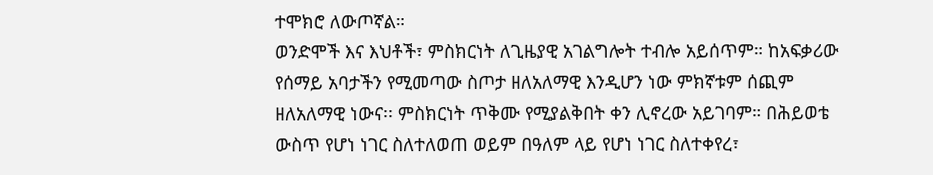ተሞክሮ ለውጦኛል።
ወንድሞች እና እህቶች፣ ምስክርነት ለጊዜያዊ አገልግሎት ተብሎ አይሰጥም። ከአፍቃሪው የሰማይ አባታችን የሚመጣው ስጦታ ዘለአለማዊ እንዲሆን ነው ምክኛቱም ሰጪም ዘለአለማዊ ነውና፡፡ ምስክርነት ጥቅሙ የሚያልቅበት ቀን ሊኖረው አይገባም። በሕይወቴ ውስጥ የሆነ ነገር ስለተለወጠ ወይም በዓለም ላይ የሆነ ነገር ስለተቀየረ፣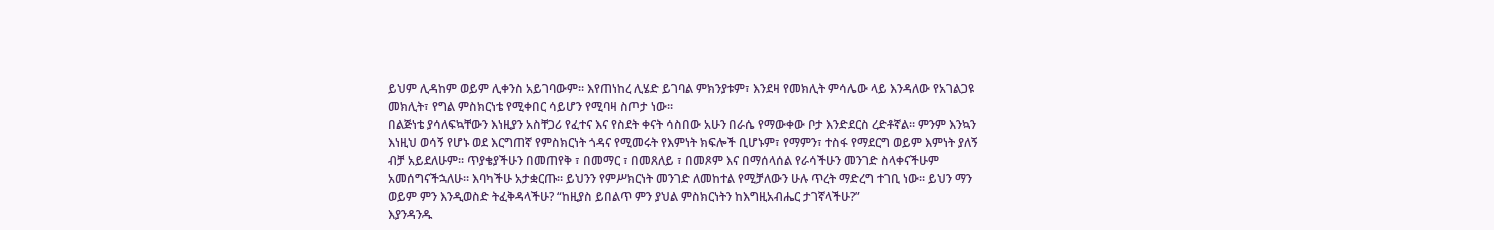ይህም ሊዳከም ወይም ሊቀንስ አይገባውም። እየጠነከረ ሊሄድ ይገባል ምክንያቱም፣ እንደዛ የመክሊት ምሳሌው ላይ እንዳለው የአገልጋዩ መክሊት፣ የግል ምስክርነቴ የሚቀበር ሳይሆን የሚባዛ ስጦታ ነው።
በልጅነቴ ያሳለፍኳቸውን እነዚያን አስቸጋሪ የፈተና እና የስደት ቀናት ሳስበው አሁን በራሴ የማውቀው ቦታ እንድደርስ ረድቶኛል። ምንም እንኳን እነዚህ ወሳኝ የሆኑ ወደ እርግጠኛ የምስክርነት ጎዳና የሚመሩት የእምነት ክፍሎች ቢሆኑም፣ የማምን፣ ተስፋ የማደርግ ወይም እምነት ያለኝ ብቻ አይደለሁም። ጥያቄያችሁን በመጠየቅ ፣ በመማር ፣ በመጸለይ ፣ በመጾም እና በማሰላሰል የራሳችሁን መንገድ ስላቀናችሁም አመሰግናችኋለሁ። እባካችሁ አታቋርጡ። ይህንን የምሥክርነት መንገድ ለመከተል የሚቻለውን ሁሉ ጥረት ማድረግ ተገቢ ነው። ይህን ማን ወይም ምን እንዲወስድ ትፈቅዳላችሁ? “ከዚያስ ይበልጥ ምን ያህል ምስክርነትን ከእግዚአብሔር ታገኛላችሁ?”
እያንዳንዱ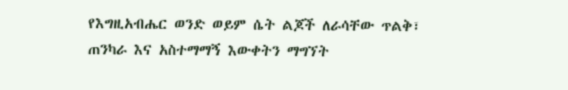የእግዚአብሔር ወንድ ወይም ሴት ልጆች ለራሳቸው ጥልቅ፣ ጠንካራ እና አስተማማኝ እውቀትን ማግኘት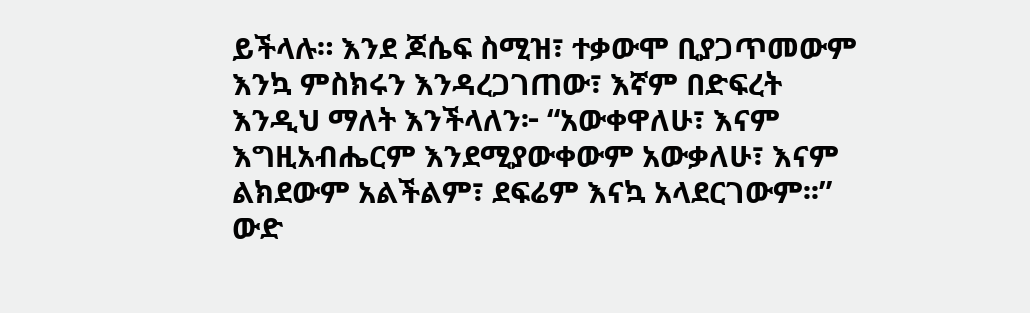ይችላሉ። እንደ ጆሴፍ ስሚዝ፣ ተቃውሞ ቢያጋጥመውም እንኳ ምስክሩን እንዳረጋገጠው፣ እኛም በድፍረት እንዲህ ማለት እንችላለን፦ “አውቀዋለሁ፣ እናም እግዚአብሔርም እንደሚያውቀውም አውቃለሁ፣ እናም ልክደውም አልችልም፣ ደፍሬም እናኳ አላደርገውም፡፡”
ውድ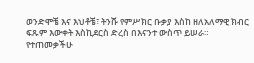ወንድሞቼ እና እህቶቼ፣ ትንሹ የምሥክር ቡቃያ እስከ ዘለአለማዊ ክብር ፍጹም እውቀት እስኪደርስ ድረስ በእናንተ ውስጥ ይሠራ።
የተጠመቃችሁ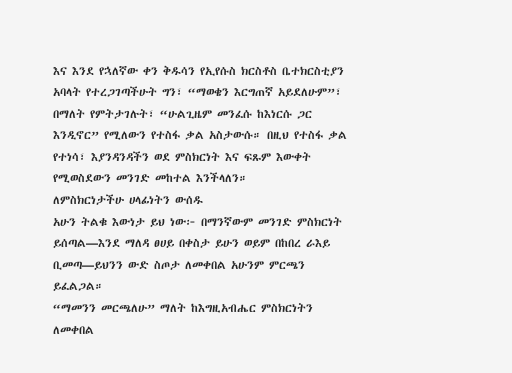እና እንደ የኋለኛው ቀን ቅዱሳን የኢየሱስ ክርስቶስ ቤተክርስቲያን አባላት የተረጋገጣችሁት ግን፣ “ማወቄን እርግጠኛ አይደለሁም”፣ በማለት የምትታገሉት፣ “ሁልጊዜም መንፈሱ ከእነርሱ ጋር እንዲኖር” የሚለውን የተስፋ ቃል አስታውሱ። በዚህ የተስፋ ቃል የተነሳ፣ እያንዳንዳችን ወደ ምስክርነት እና ፍጹም እውቀት የሚወስደውን መንገድ መከተል እንችላለን።
ለምስክርነታችሁ ሀላፊነትን ውሰዱ
አሁን ትልቁ እውነታ ይህ ነው፦ በማንኛውም መንገድ ምስክርነት ይሰጣል—እንደ ማለዳ ፀሀይ በቀስታ ይሁን ወይም በከበረ ራእይ ቢመጣ—ይህንን ውድ ስጦታ ለመቀበል አሁንም ምርጫን ይፈልጋል።
“ማመንን መርጫለሁ” ማለት ከእግዚአብሔር ምስክርነትን ለመቀበል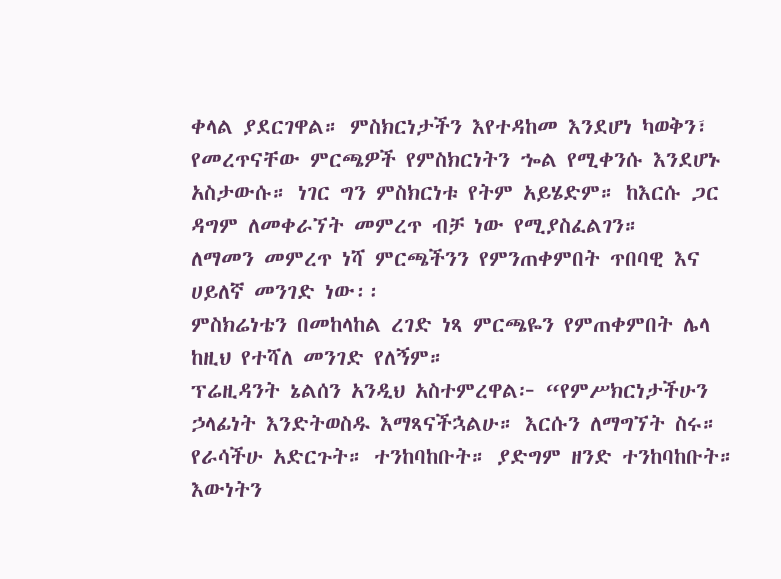ቀላል ያደርገዋል። ምስክርነታችን እየተዳከመ እንደሆነ ካወቅን፣ የመረጥናቸው ምርጫዎች የምስክርነትን ኈል የሚቀንሱ እንደሆኑ አስታውሱ። ነገር ግን ምስክርነቱ የትም አይሄድም። ከእርሱ ጋር ዳግም ለመቀራኘት መምረጥ ብቻ ነው የሚያስፈልገን።
ለማመን መምረጥ ነሻ ምርጫችንን የምንጠቀምበት ጥበባዊ እና ሀይለኛ መንገድ ነው፡፡
ምስክሬነቴን በመከላከል ረገድ ነጻ ምርጫዬን የምጠቀምበት ሌላ ከዚህ የተሻለ መንገድ የለኝም።
ፕሬዚዳንት ኔልሰን አንዲህ አስተምረዋል፦ “የምሥክርነታችሁን ኃላፊነት እንድትወስዱ እማጻናችኋልሁ። እርሱን ለማግኘት ስሩ። የራሳችሁ አድርጉት። ተንከባከቡት። ያድግም ዘንድ ተንከባከቡት። እውነትን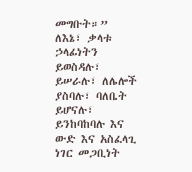መግቡት።”
ለእኔ፣ ቃላቱ ኃላፊነትን ይወስዳሉ፣ ይሠራሉ፣ ለሌሎች ያስባሉ፣ ባለቤት ይሆናሉ፣ ይንከባከባሉ እና ውድ እና አስፈላጊ ነገር መጋቢነት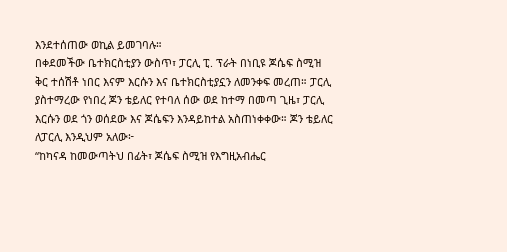እንደተሰጠው ወኪል ይመገባሉ።
በቀደመችው ቤተክርስቲያን ውስጥ፣ ፓርሊ ፒ. ፕራት በነቢዩ ጆሴፍ ስሚዝ ቅር ተሰሽቶ ነበር እናም እርሱን እና ቤተክርስቲያኗን ለመንቀፍ መረጠ። ፓርሊ ያስተማረው የነበረ ጆን ቴይለር የተባለ ሰው ወደ ከተማ በመጣ ጊዜ፣ ፓርሊ እርሱን ወደ ጎን ወሰደው እና ጆሴፍን እንዳይከተል አስጠነቀቀው። ጆን ቴይለር ለፓርሊ እንዲህም አለው፦
“ከካናዳ ከመውጣትህ በፊት፣ ጆሴፍ ስሚዝ የእግዚአብሔር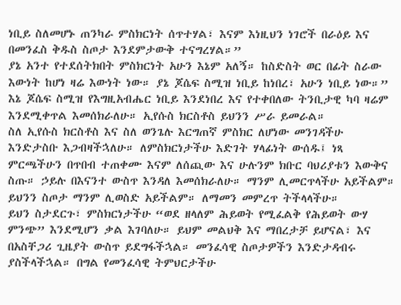ነቢይ ስለመሆኑ ጠንካራ ምስክርነት ሰጥተሃል፣ እናም እነዚህን ነገሮች በራዕይ እና በመንፈስ ቅዱስ ስጦታ እንደምታውቅ ተናግረሃል።”
ያኔ አንተ የተደሰትክበት ምስክርነት አሁን እኔም አለኝ። ከስድስት ወር በፊት ስራው እውነት ከሆነ ዛሬ እውነት ነው። ያኔ ጆሴፍ ስሚዝ ነቢይ ከነበረ፣ አሁን ነቢይ ነው።”
እኔ ጆሴፍ ስሚዝ የእግዚአብሔር ነቢይ እንደነበረ እና የተቀበለው ትንቢታዊ ካባ ዛሬም እንደሚቀጥል እመሰክራለሁ። ኢየሱስ ክርስቶስ ይህንን ሥራ ይመራል።
ስለ ኢየሱስ ክርስቶስ እና ስለ ወንጌሉ እርግጠኛ ምስክር ለሆነው መንገዳችሁ እንድታስቡ እጋብዛችኋለሁ። ለምስክርነታችሁ እድገት ሃላፊነት ውሰዱ፤ ነጻ ምርጫችሁን በጥበብ ተጠቀሙ እናም ለሰጪው እና ሁሉንም ክቡር ባህሪያቱን እውቅና ስጡ። ኃይሉ በእናንተ ውስጥ እንዳለ እመሰክራለሁ። ማንም ሊመርጥላችሁ አይችልም። ይህንን ስጦታ ማንም ሊወስድ አይችልም። ለማመን መምረጥ ትችላላችሁ።
ይህን ስታደርጉ፣ ምስክርነታችሁ “ወደ ዘላለም ሕይወት የሚፈልቅ የሕይወት ውሃ ምንጭ” እንደሚሆን ቃል እገባለሁ። ይህም መልህቅ እና ማበረታቻ ይሆናል፣ እና በአስቸጋሪ ጊዜያት ውስጥ ይደግፋችኋል። መንፈሳዊ ስጦታዎችን እንድታዳብሩ ያስችላችኋል። በግል የመንፈሳዊ ትምህርታችሁ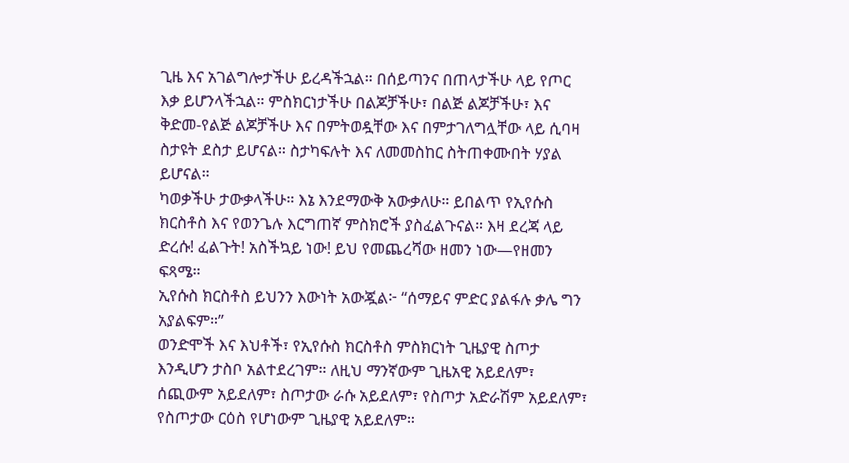ጊዜ እና አገልግሎታችሁ ይረዳችኋል። በሰይጣንና በጠላታችሁ ላይ የጦር እቃ ይሆንላችኋል። ምስክርነታችሁ በልጆቻችሁ፣ በልጅ ልጆቻችሁ፣ እና ቅድመ-የልጅ ልጆቻችሁ እና በምትወዷቸው እና በምታገለግሏቸው ላይ ሲባዛ ስታዩት ደስታ ይሆናል። ስታካፍሉት እና ለመመስከር ስትጠቀሙበት ሃያል ይሆናል።
ካወቃችሁ ታውቃላችሁ። እኔ እንደማውቅ አውቃለሁ። ይበልጥ የኢየሱስ ክርስቶስ እና የወንጌሉ እርግጠኛ ምስክሮች ያስፈልጉናል። እዛ ደረጃ ላይ ድረሱ! ፈልጉት! አስችኳይ ነው! ይህ የመጨረሻው ዘመን ነው—የዘመን ፍጻሜ።
ኢየሱስ ክርስቶስ ይህንን እውነት አውጇል፦ “ሰማይና ምድር ያልፋሉ ቃሌ ግን አያልፍም።”
ወንድሞች እና እህቶች፣ የኢየሱስ ክርስቶስ ምስክርነት ጊዜያዊ ስጦታ እንዲሆን ታስቦ አልተደረገም። ለዚህ ማንኛውም ጊዜአዊ አይደለም፣ ሰጪውም አይደለም፣ ስጦታው ራሱ አይደለም፣ የስጦታ አድራሽም አይደለም፣ የስጦታው ርዕስ የሆነውም ጊዜያዊ አይደለም።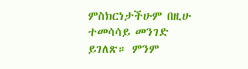ምስክርነታችሁም በዚሁ ተመሳሳይ መንገድ ይገለጽ። ምንም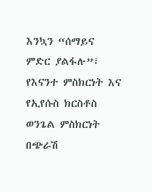እንኳን “ሰማይና ምድር ያልፋሉ”፣ የእናንተ ምስክርነት እና የኢየሱስ ክርስቶስ ወንጌል ምስክርነት በጭራሽ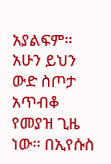አያልፍም። አሁን ይህን ውድ ስጦታ አጥብቆ የመያዝ ጊዜ ነው፡፡ በኢየሱስ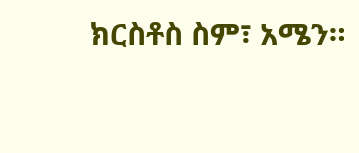ክርስቶስ ስም፣ አሜን።